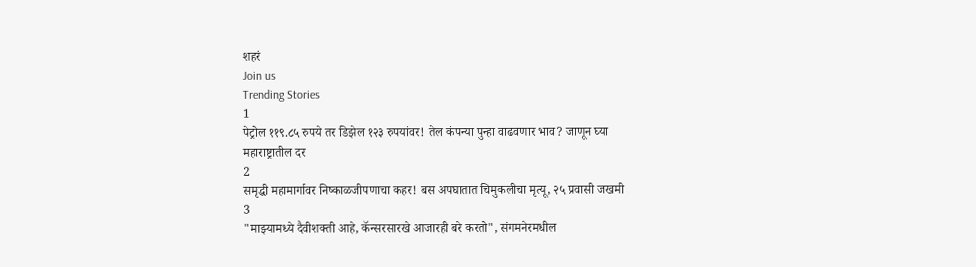शहरं
Join us
Trending Stories
1
पेट्रोल ११९.८५ रुपये तर डिझेल १२३ रुपयांवर! तेल कंपन्या पुन्हा वाढवणार भाव? जाणून घ्या महाराष्ट्रातील दर
2
समृद्धी महामार्गावर निष्काळजीपणाचा कहर! बस अपघातात चिमुकलीचा मृत्यू, २५ प्रवासी जखमी
3
"माझ्यामध्ये दैवीशक्ती आहे, कॅन्सरसारखे आजारही बरे करतो", संगमनेरमधील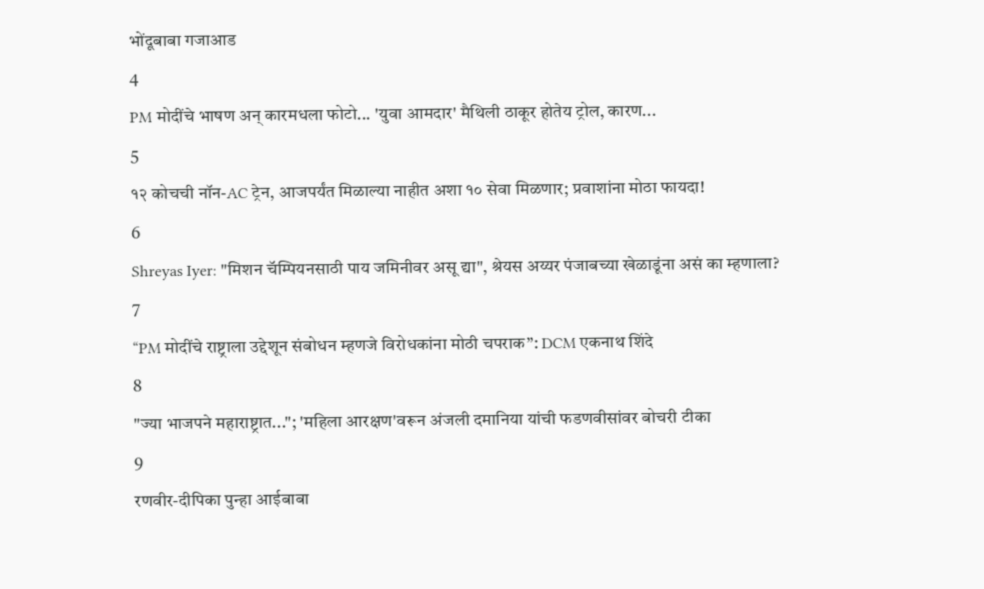भोंदूबाबा गजाआड
4
PM मोदींचे भाषण अन् कारमधला फोटो... 'युवा आमदार' मैथिली ठाकूर होतेय ट्रोल, कारण...
5
१२ कोचची नॉन-AC ट्रेन, आजपर्यंत मिळाल्या नाहीत अशा १० सेवा मिळणार; प्रवाशांना मोठा फायदा!
6
Shreyas Iyer: "मिशन चॅम्पियनसाठी पाय जमिनीवर असू द्या", श्रेयस अय्यर पंजाबच्या खेळाडूंना असं का म्हणाला?
7
“PM मोदींचे राष्ट्राला उद्देशून संबोधन म्हणजे विरोधकांना मोठी चपराक”: DCM एकनाथ शिंदे
8
"ज्या भाजपने महाराष्ट्रात..."; 'महिला आरक्षण'वरून अंजली दमानिया यांची फडणवीसांवर बोचरी टीका
9
रणवीर-दीपिका पुन्हा आईबाबा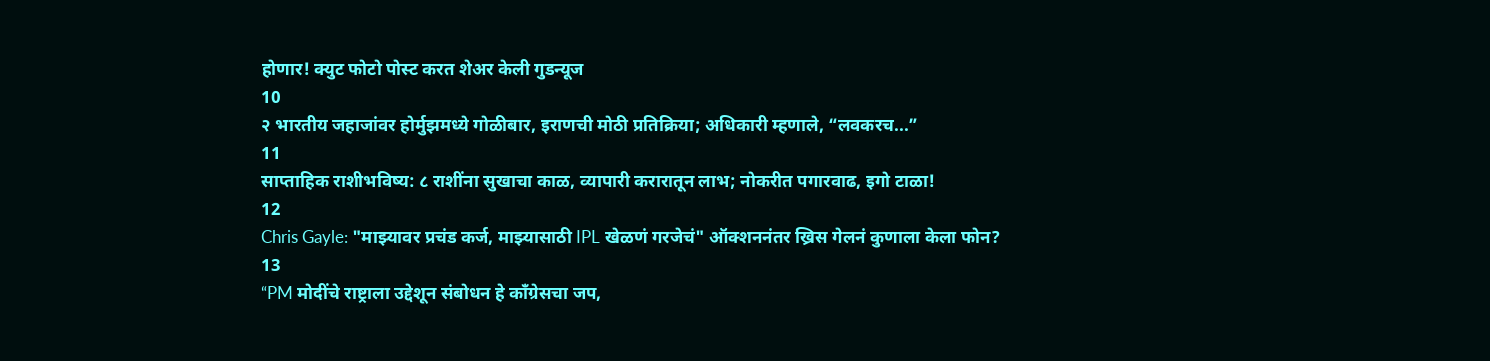होणार! क्युट फोटो पोस्ट करत शेअर केली गुडन्यूज
10
२ भारतीय जहाजांवर होर्मुझमध्ये गोळीबार, इराणची मोठी प्रतिक्रिया; अधिकारी म्हणाले, “लवकरच...”
11
साप्ताहिक राशीभविष्य: ८ राशींना सुखाचा काळ, व्यापारी करारातून लाभ; नोकरीत पगारवाढ, इगो टाळा!
12
Chris Gayle: "माझ्यावर प्रचंड कर्ज, माझ्यासाठी IPL खेळणं गरजेचं" ऑक्शननंतर ख्रिस गेलनं कुणाला केला फोन?
13
“PM मोदींचे राष्ट्राला उद्देशून संबोधन हे काँग्रेसचा जप,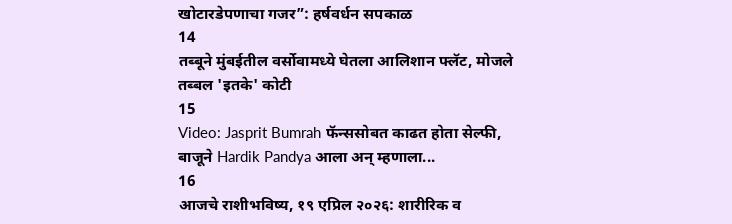खोटारडेपणाचा गजर”: हर्षवर्धन सपकाळ
14
तब्बूने मुंबईतील वर्सोवामध्ये घेतला आलिशान फ्लॅट, मोजले तब्बल 'इतके' कोटी
15
Video: Jasprit Bumrah फॅन्ससोबत काढत होता सेल्फी, बाजूने Hardik Pandya आला अन् म्हणाला...
16
आजचे राशीभविष्य, १९ एप्रिल २०२६: शारीरिक व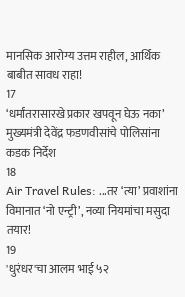मानसिक आरोग्य उत्तम राहील, आर्थिक बाबीत सावध राहा!
17
‘धर्मांतरासारखे प्रकार खपवून घेऊ नका’ मुख्यमंत्री देवेंद्र फडणवीसांचे पोलिसांना कडक निर्देश
18
Air Travel Rules: ...तर ‘त्या’ प्रवाशांना विमानात ‘नो एन्ट्री’, नव्या नियमांचा मसुदा तयार!
19
'धुरंधर'चा आलम भाई ५२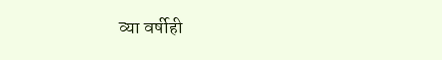व्या वर्षीही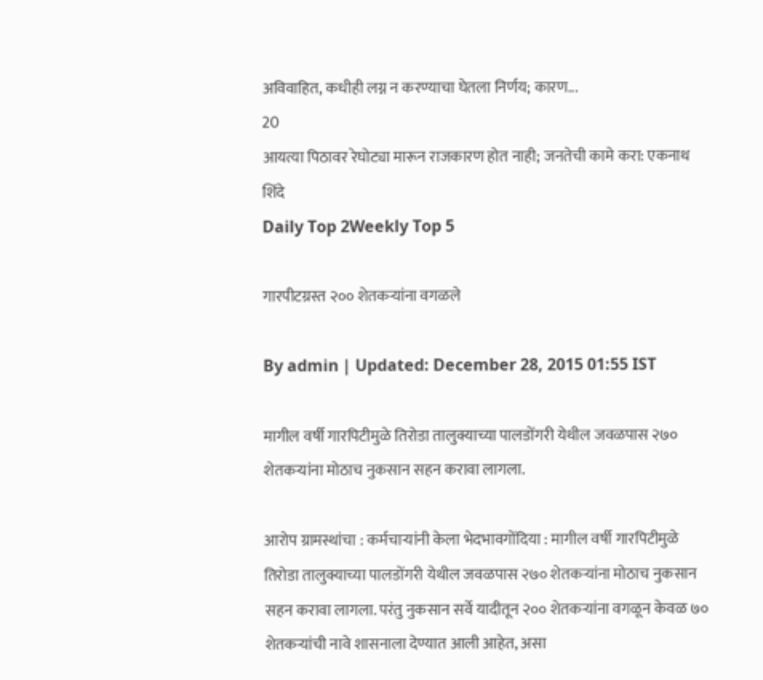अविवाहित, कधीही लग्न न करण्याचा घेतला निर्णय; कारण...
20
आयत्या पिठावर रेघोट्या मारून राजकारण होत नाही; जनतेची कामे करा: एकनाथ शिंदे
Daily Top 2Weekly Top 5

गारपीटग्रस्त २०० शेतकऱ्यांना वगळले

By admin | Updated: December 28, 2015 01:55 IST

मागील वर्षी गारपिटीमुळे तिरोडा तालुक्याच्या पालडोंगरी येथील जवळपास २७० शेतकऱ्यांना मोठाच नुकसान सहन करावा लागला.

आरोप ग्रामस्थांचा : कर्मचाऱ्यांनी केला भेदभावगोंदिया : मागील वर्षी गारपिटीमुळे तिरोडा तालुक्याच्या पालडोंगरी येथील जवळपास २७० शेतकऱ्यांना मोठाच नुकसान सहन करावा लागला. परंतु नुकसान सर्वे यादीतून २०० शेतकऱ्यांना वगळून केवळ ७० शेतकऱ्यांची नावे शासनाला देण्यात आली आहेत, असा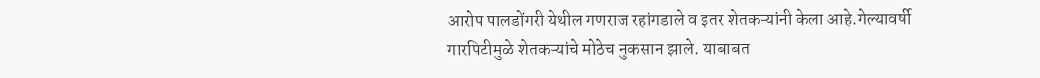आरोप पालडोंगरी येथील गणराज रहांगडाले व इतर शेतकऱ्यांनी केला आहे.गेल्यावर्षी गारपिटीमुळे शेतकऱ्यांचे मोठेच नुकसान झाले. याबाबत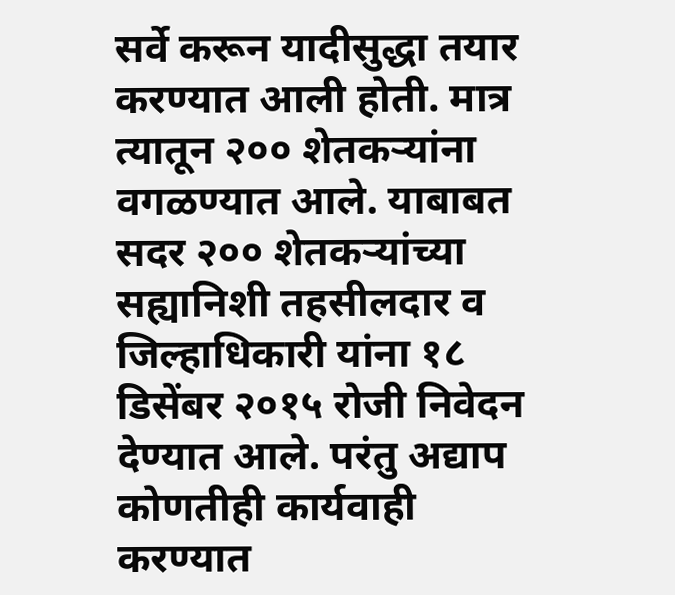सर्वे करून यादीसुद्धा तयार करण्यात आली होती. मात्र त्यातून २०० शेतकऱ्यांना वगळण्यात आले. याबाबत सदर २०० शेतकऱ्यांच्या सह्यानिशी तहसीलदार व जिल्हाधिकारी यांना १८ डिसेंबर २०१५ रोजी निवेदन देण्यात आले. परंतु अद्याप कोणतीही कार्यवाही करण्यात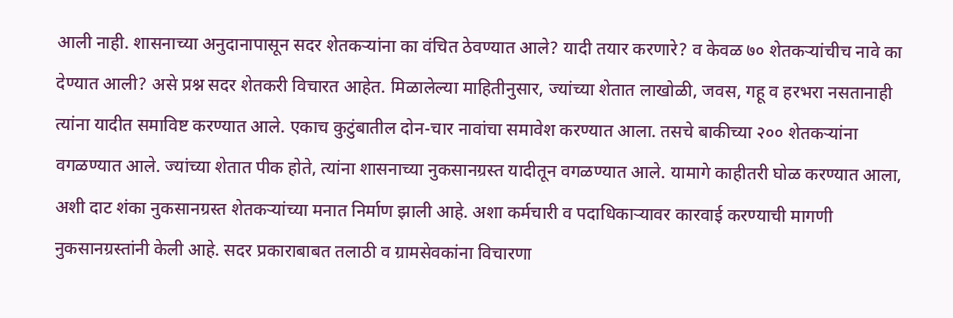आली नाही. शासनाच्या अनुदानापासून सदर शेतकऱ्यांना का वंचित ठेवण्यात आले? यादी तयार करणारे? व केवळ ७० शेतकऱ्यांचीच नावे का देण्यात आली? असे प्रश्न सदर शेतकरी विचारत आहेत. मिळालेल्या माहितीनुसार, ज्यांच्या शेतात लाखोळी, जवस, गहू व हरभरा नसतानाही त्यांना यादीत समाविष्ट करण्यात आले. एकाच कुटुंबातील दोन-चार नावांचा समावेश करण्यात आला. तसचे बाकीच्या २०० शेतकऱ्यांना वगळण्यात आले. ज्यांच्या शेतात पीक होते, त्यांना शासनाच्या नुकसानग्रस्त यादीतून वगळण्यात आले. यामागे काहीतरी घोळ करण्यात आला, अशी दाट शंका नुकसानग्रस्त शेतकऱ्यांच्या मनात निर्माण झाली आहे. अशा कर्मचारी व पदाधिकाऱ्यावर कारवाई करण्याची मागणी नुकसानग्रस्तांनी केली आहे. सदर प्रकाराबाबत तलाठी व ग्रामसेवकांना विचारणा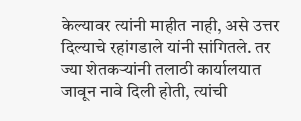केल्यावर त्यांनी माहीत नाही, असे उत्तर दिल्याचे रहांगडाले यांनी सांगितले. तर ज्या शेतकऱ्यांनी तलाठी कार्यालयात जावून नावे दिली होती, त्यांची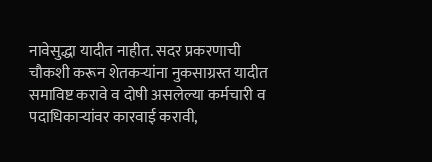नावेसुद्धा यादीत नाहीत. सदर प्रकरणाची चौकशी करून शेतकऱ्यांना नुकसाग्रस्त यादीत समाविष्ट करावे व दोषी असलेल्या कर्मचारी व पदाधिकाऱ्यांवर कारवाई करावी,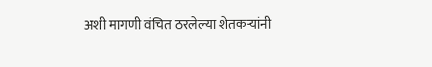अशी मागणी वंचित ठरलेल्या शेतकऱ्यांनी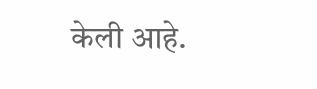केली आहे.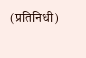(प्रतिनिधी)